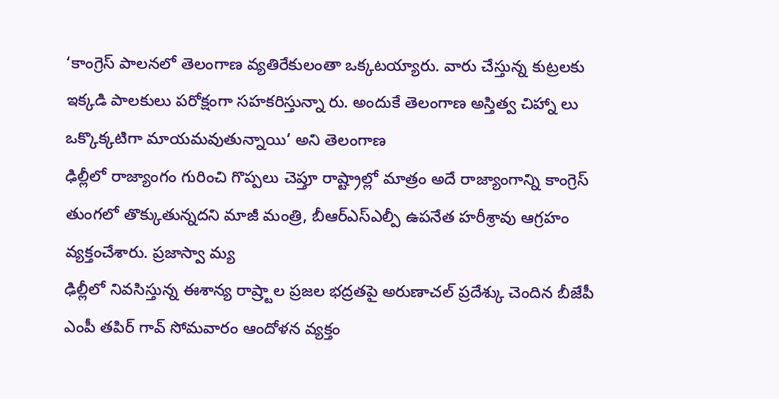‘కాంగ్రెస్ పాలనలో తెలంగాణ వ్యతిరేకులంతా ఒక్కటయ్యారు. వారు చేస్తున్న కుట్రలకు ఇక్కడి పాలకులు పరోక్షంగా సహకరిస్తున్నా రు. అందుకే తెలంగాణ అస్తిత్వ చిహ్నా లు ఒక్కొక్కటిగా మాయమవుతున్నాయి’ అని తెలంగాణ
ఢిల్లీలో రాజ్యాంగం గురించి గొప్పలు చెప్తూ రాష్ట్రాల్లో మాత్రం అదే రాజ్యాంగాన్ని కాంగ్రెస్ తుంగలో తొక్కుతున్నదని మాజీ మంత్రి, బీఆర్ఎస్ఎల్పీ ఉపనేత హరీశ్రావు ఆగ్రహం వ్యక్తంచేశారు. ప్రజాస్వా మ్య
ఢిల్లీలో నివసిస్తున్న ఈశాన్య రాష్ర్టాల ప్రజల భద్రతపై అరుణాచల్ ప్రదేశ్కు చెందిన బీజేపీ ఎంపీ తపిర్ గావ్ సోమవారం ఆందోళన వ్యక్తం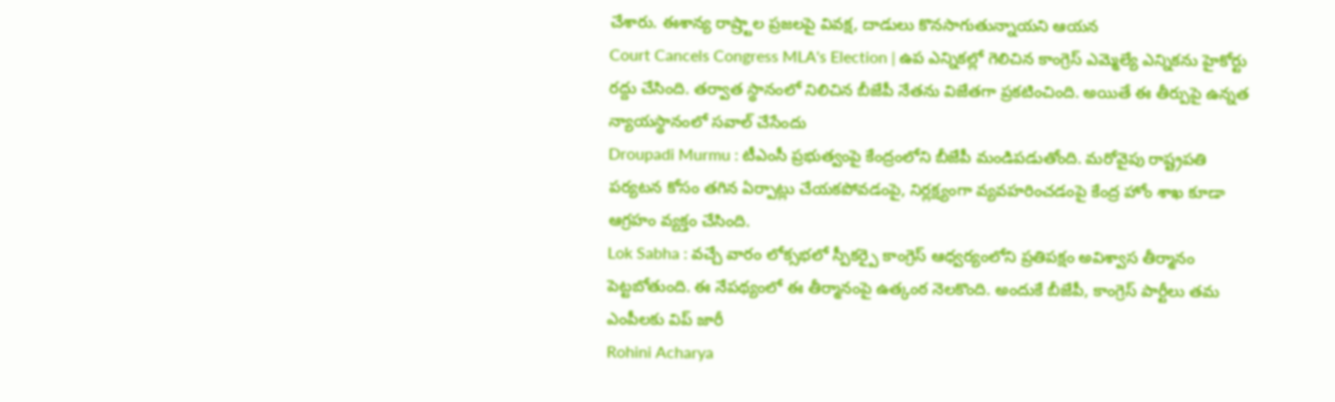చేశారు. ఈశాన్య రాష్ర్టాల ప్రజలపై వివక్ష, దాడులు కొనసాగుతున్నాయని ఆయన
Court Cancels Congress MLA's Election | ఉప ఎన్నికల్లో గెలిచిన కాంగ్రెస్ ఎమ్మెల్యే ఎన్నికను హైకోర్టు రద్దు చేసింది. తర్వాత స్థానంలో నిలిచిన బీజేపీ నేతను విజేతగా ప్రకటించింది. అయితే ఈ తీర్పుపై ఉన్నత న్యాయస్థానంలో సవాల్ చేసేందు
Droupadi Murmu : టీఎంసీ ప్రభుత్వంపై కేంద్రంలోని బీజేపీ మండిపడుతోంది. మరోవైపు రాష్ట్రపతి పర్యటన కోసం తగిన ఏర్పాట్లు చేయకపోవడంపై, నిర్లక్ష్యంగా వ్యవహరించడంపై కేంద్ర హోం శాఖ కూడా ఆగ్రహం వ్యక్తం చేసింది.
Lok Sabha : వచ్చే వారం లోక్సభలో స్పీకర్పై కాంగ్రెస్ ఆధ్వర్యంలోని ప్రతిపక్షం అవిశ్వాస తీర్మానం పెట్టబోతుంది. ఈ నేపథ్యంలో ఈ తీర్మానంపై ఉత్కంఠ నెలకొంది. అందుకే బీజేపీ, కాంగ్రెస్ పార్టీలు తమ ఎంపీలకు విప్ జారీ
Rohini Acharya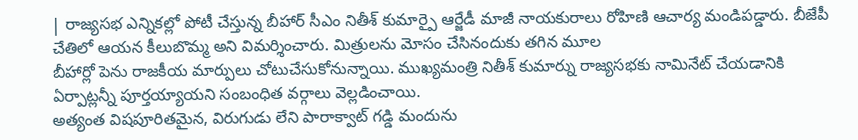| రాజ్యసభ ఎన్నికల్లో పోటీ చేస్తున్న బీహార్ సీఎం నితీశ్ కుమార్పై ఆర్జేడీ మాజీ నాయకురాలు రోహిణి ఆచార్య మండిపడ్డారు. బీజేపీ చేతిలో ఆయన కీలుబొమ్మ అని విమర్శించారు. మిత్రులను మోసం చేసినందుకు తగిన మూల
బీహార్లో పెను రాజకీయ మార్పులు చోటుచేసుకోనున్నాయి. ముఖ్యమంత్రి నితీశ్ కుమార్ను రాజ్యసభకు నామినేట్ చేయడానికి ఏర్పాట్లన్నీ పూర్తయ్యాయని సంబంధిత వర్గాలు వెల్లడించాయి.
అత్యంత విషపూరితమైన, విరుగుడు లేని పారాక్వాట్ గడ్డి మందును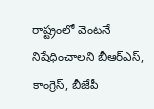రాష్ట్రంలో వెంటనే నిషేధించాలని బీఆర్ఎస్, కాంగ్రెస్, బీజేపీ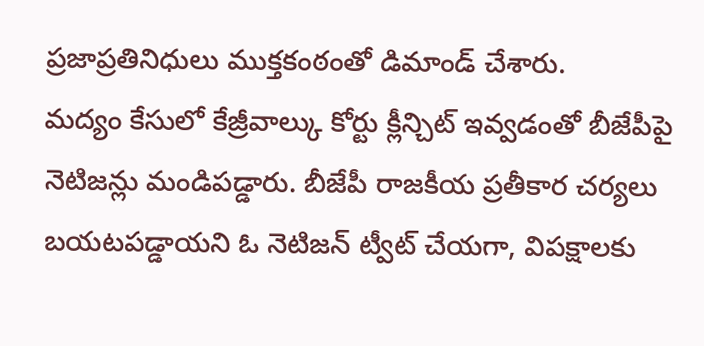ప్రజాప్రతినిధులు ముక్తకంఠంతో డిమాండ్ చేశారు.
మద్యం కేసులో కేజ్రీవాల్కు కోర్టు క్లీన్చిట్ ఇవ్వడంతో బీజేపీపై నెటిజన్లు మండిపడ్డారు. బీజేపీ రాజకీయ ప్రతీకార చర్యలు బయటపడ్డాయని ఓ నెటిజన్ ట్వీట్ చేయగా, విపక్షాలకు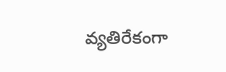వ్యతిరేకంగా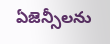ఏజెన్సీలను